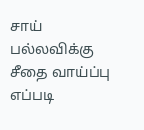சாய் பல்லவிக்கு சீதை வாய்ப்பு எப்படி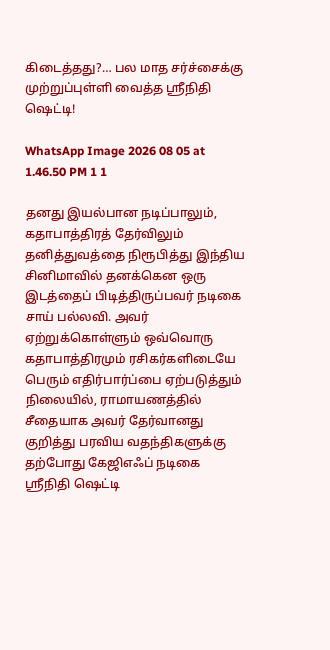கிடைத்தது?… பல மாத சர்ச்சைக்கு முற்றுப்புள்ளி வைத்த ஸ்ரீநிதி ஷெட்டி!

WhatsApp Image 2026 08 05 at 1.46.50 PM 1 1

தனது இயல்பான நடிப்பாலும், கதாபாத்திரத் தேர்விலும் தனித்துவத்தை நிரூபித்து இந்திய சினிமாவில் தனக்கென ஒரு இடத்தைப் பிடித்திருப்பவர் நடிகை சாய் பல்லவி. அவர் ஏற்றுக்கொள்ளும் ஒவ்வொரு கதாபாத்திரமும் ரசிகர்களிடையே பெரும் எதிர்பார்ப்பை ஏற்படுத்தும் நிலையில், ராமாயணத்தில் சீதையாக அவர் தேர்வானது குறித்து பரவிய வதந்திகளுக்கு தற்போது கேஜிஎஃப் நடிகை ஸ்ரீநிதி ஷெட்டி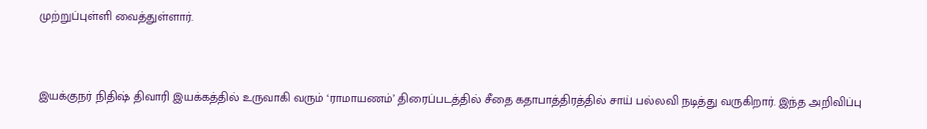முற்றுப்புள்ளி வைத்துள்ளார்.


இயக்குநர் நிதிஷ் திவாரி இயக்கத்தில் உருவாகி வரும் ‘ராமாயணம்’ திரைப்படத்தில் சீதை கதாபாத்திரத்தில் சாய் பல்லவி நடித்து வருகிறார். இந்த அறிவிப்பு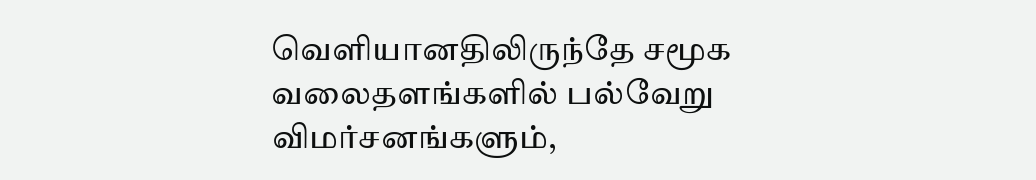வெளியானதிலிருந்தே சமூக வலைதளங்களில் பல்வேறு விமர்சனங்களும்,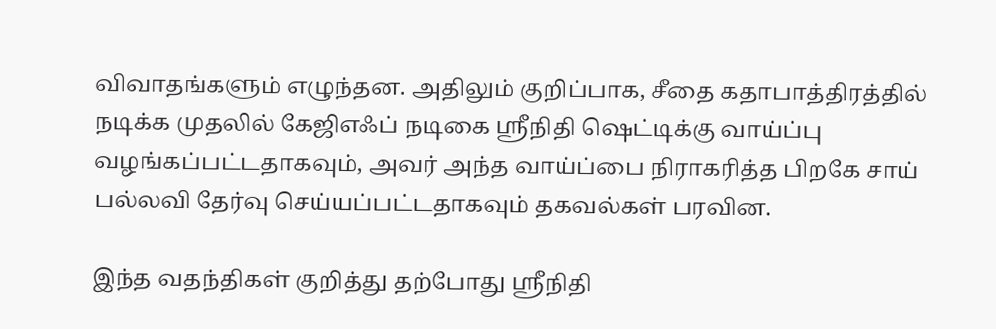விவாதங்களும் எழுந்தன. அதிலும் குறிப்பாக, சீதை கதாபாத்திரத்தில் நடிக்க முதலில் கேஜிஎஃப் நடிகை ஸ்ரீநிதி ஷெட்டிக்கு வாய்ப்பு வழங்கப்பட்டதாகவும், அவர் அந்த வாய்ப்பை நிராகரித்த பிறகே சாய் பல்லவி தேர்வு செய்யப்பட்டதாகவும் தகவல்கள் பரவின.

இந்த வதந்திகள் குறித்து தற்போது ஸ்ரீநிதி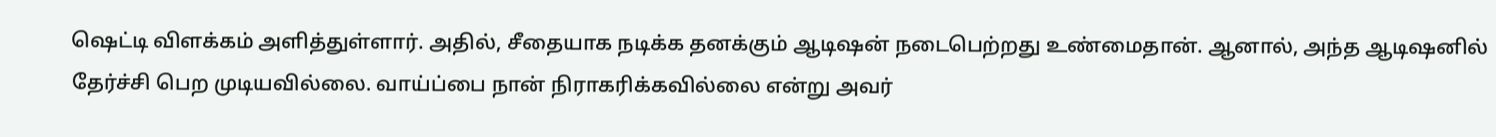ஷெட்டி விளக்கம் அளித்துள்ளார். அதில், சீதையாக நடிக்க தனக்கும் ஆடிஷன் நடைபெற்றது உண்மைதான். ஆனால், அந்த ஆடிஷனில் தேர்ச்சி பெற முடியவில்லை. வாய்ப்பை நான் நிராகரிக்கவில்லை என்று அவர்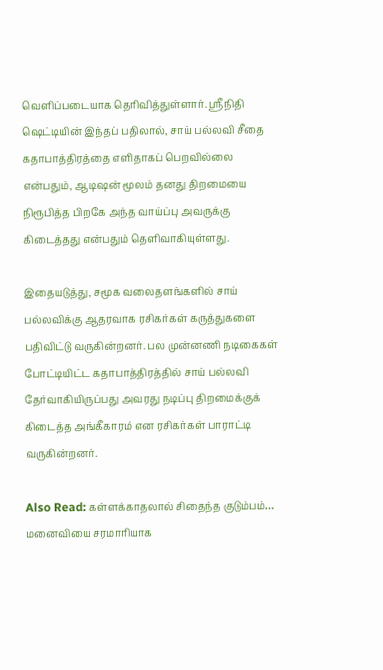வெளிப்படையாக தெரிவித்துள்ளார். ஸ்ரீநிதி ஷெட்டியின் இந்தப் பதிலால், சாய் பல்லவி சீதை கதாபாத்திரத்தை எளிதாகப் பெறவில்லை என்பதும், ஆடிஷன் மூலம் தனது திறமையை நிரூபித்த பிறகே அந்த வாய்ப்பு அவருக்கு கிடைத்தது என்பதும் தெளிவாகியுள்ளது.

இதையடுத்து, சமூக வலைதளங்களில் சாய் பல்லவிக்கு ஆதரவாக ரசிகர்கள் கருத்துகளை பதிவிட்டு வருகின்றனர். பல முன்னணி நடிகைகள் போட்டியிட்ட கதாபாத்திரத்தில் சாய் பல்லவி தேர்வாகியிருப்பது அவரது நடிப்பு திறமைக்குக் கிடைத்த அங்கீகாரம் என ரசிகர்கள் பாராட்டி வருகின்றனர்.

Also Read: கள்ளக்காதலால் சிதைந்த குடும்பம்… மனைவியை சரமாரியாக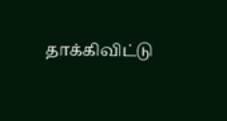தாக்கிவிட்டு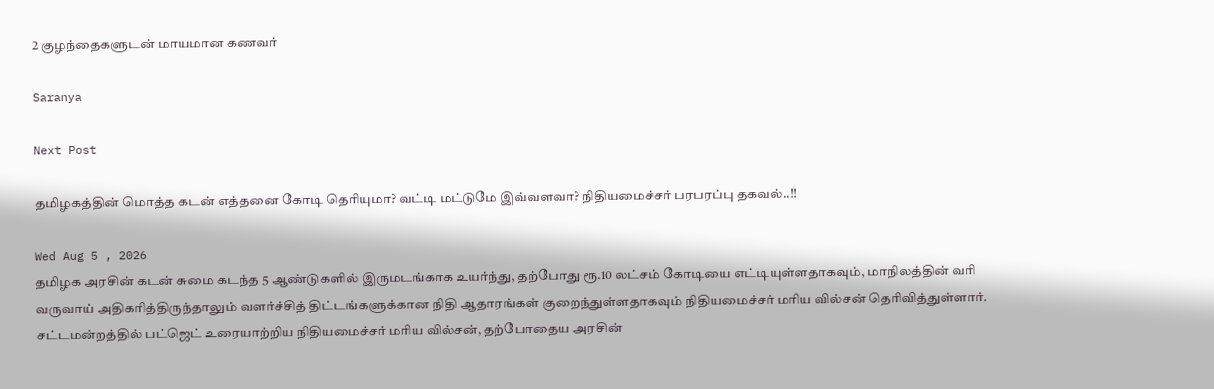2 குழந்தைகளுடன் மாயமான கணவர்

Saranya

Next Post

தமிழகத்தின் மொத்த கடன் எத்தனை கோடி தெரியுமா? வட்டி மட்டுமே இவ்வளவா? நிதியமைச்சர் பரபரப்பு தகவல்..!!

Wed Aug 5 , 2026
தமிழக அரசின் கடன் சுமை கடந்த 5 ஆண்டுகளில் இருமடங்காக உயர்ந்து, தற்போது ரூ.10 லட்சம் கோடியை எட்டியுள்ளதாகவும், மாநிலத்தின் வரி வருவாய் அதிகரித்திருந்தாலும் வளர்ச்சித் திட்டங்களுக்கான நிதி ஆதாரங்கள் குறைந்துள்ளதாகவும் நிதியமைச்சர் மரிய வில்சன் தெரிவித்துள்ளார். சட்டமன்றத்தில் பட்ஜெட் உரையாற்றிய நிதியமைச்சர் மரிய வில்சன், தற்போதைய அரசின்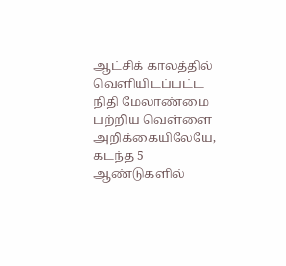ஆட்சிக் காலத்தில் வெளியிடப்பட்ட நிதி மேலாண்மை பற்றிய வெள்ளை அறிக்கையிலேயே, கடந்த 5 ஆண்டுகளில்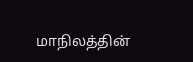மாநிலத்தின்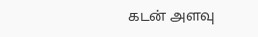கடன் அளவு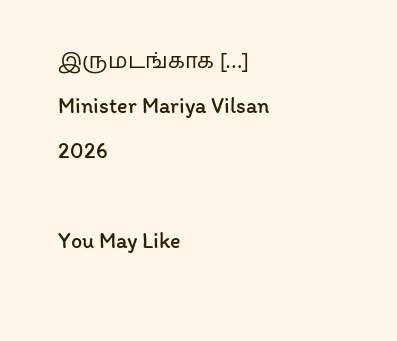இருமடங்காக […]
Minister Mariya Vilsan 2026

You May Like